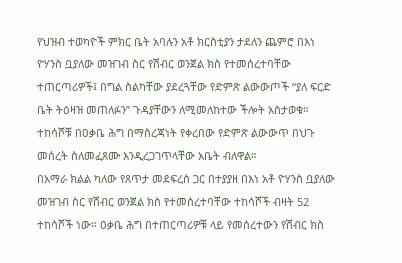የህዝብ ተወካዮች ምክር ቤት አባሉን አቶ ክርስቲያን ታደለን ጨምሮ በእነ ዮሃንስ ቧያለው መዝገብ ስር የሽብር ወንጀል ክስ የተመሰረተባቸው ተጠርጣሪዎች፤ በግል ስልካቸው ያደረጓቸው የድምጽ ልውውጦች “ያለ ፍርድ ቤት ትዕዛዝ መጠለፉን” ጉዳያቸውን ለሚመለከተው ችሎት አስታወቁ። ተከሳሾቹ በዐቃቤ ሕግ በማስረጃነት የቀረበው የድምጽ ልውውጥ በህጉ መሰረት ስለመፈጸሙ እንዲረጋገጥላቸው አቤት ብለዋል።
በአማራ ክልል ካለው የጸጥታ መደፍረስ ጋር በተያያዘ በእነ አቶ ዮሃንስ ቧያለው መዝገብ ስር የሽብር ወንጀል ክስ የተመሰረተባቸው ተከሳሾች ብዛት 52 ተከሳሾች ነው። ዐቃቤ ሕግ በተጠርጣሪዎቹ ላይ የመሰረተውን የሽብር ክስ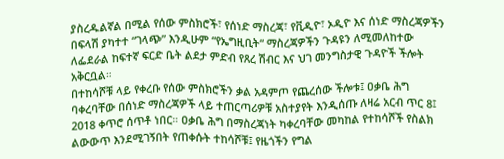ያስረዱልኛል በሚል የሰው ምስክሮች፣ የሰነድ ማስረጃ፣ የቪዲዮ፣ ኦዲዮ እና ሰነድ ማስረጃዎችን በፍላሽ ያካተተ “ገላጭ” እንዲሁም “የኤግዚቢት“ ማስረጃዎችን ጉዳዩን ለሚመለከተው ለፌደራል ከፍተኛ ፍርድ ቤት ልደታ ምድብ የጸረ ሽብር እና ህገ መንግስታዊ ጉዳዮች ችሎት አቅርቧል።
በተከሳሾቹ ላይ የቀረቡ የሰው ምስክሮችን ቃል አዳምጦ የጨረሰው ችሎቱ፤ ዐቃቤ ሕግ ባቀረባቸው በሰነድ ማስረጃዎች ላይ ተጠርጣሪዎቹ አስተያየት እንዲሰጡ ለዛሬ አርብ ጥር 8፤ 2018 ቀጥሮ ሰጥቶ ነበር። ዐቃቤ ሕግ በማስረጃነት ካቀረባቸው መካከል የተከሳሾች የስልክ ልውውጥ እንደሚገኝበት የጠቀሱት ተከሳሾቹ፤ የዜጎችን የግል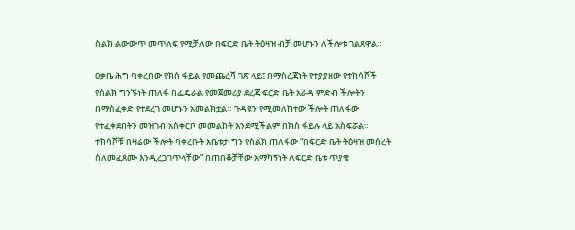ስልክ ልውውጥ መጥለፍ የሚቻለው በፍርድ ቤት ትዕዛዝ ብቻ መሆኑን ለችሎቱ ገልጸዋል።

ዐቃቤ ሕግ ባቀረበው የክስ ፋይል የመጨረሻ ገጽ ላይ፤ በማስረጃነት የተያያዘው የተከሳሾች የስልክ ግንኙነት ጠለፋ በፌዴራል የመጀመሪያ ደረጃ ፍርድ ቤት አራዳ ምድብ ችሎትን በማስፈቀድ የተደረገ መሆኑን አመልክቷል። ጉዳዩን የሚመለከተው ችሎት ጠለፋው የተፈቀደበትን መዝገብ አስቀርቦ መመልከት እንደሚችልም በክስ ፋይሉ ላይ አስፍሯል።
ተከሳሾቹ በዛሬው ችሎት ባቀረቡት አቤቱታ ግን የስልክ ጠለፋው “በፍርድ ቤት ትዕዛዝ መሰረት ስለመፈጸሙ እንዲረጋገጥላቸው” በጠበቆቻቸው አማካኝነት ለፍርድ ቤቱ ጥያቄ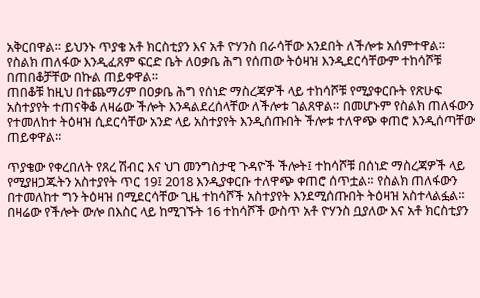አቅርበዋል። ይህንኑ ጥያቄ አቶ ክርስቲያን እና አቶ ዮሃንስ በራሳቸው አንደበት ለችሎቱ አሰምተዋል። የስልክ ጠለፋው እንዲፈጸም ፍርድ ቤት ለዐቃቤ ሕግ የሰጠው ትዕዛዝ እንዲደርሳቸውም ተከሳሾቹ በጠበቆቻቸው በኩል ጠይቀዋል።
ጠበቆቹ ከዚህ በተጨማሪም በዐቃቤ ሕግ የሰነድ ማስረጃዎች ላይ ተከሳሾቹ የሚያቀርቡት የጽሁፍ አስተያየት ተጠናቅቆ ለዛሬው ችሎት እንዳልደረሰላቸው ለችሎቱ ገልጸዋል። በመሆኑም የስልክ ጠለፋውን የተመለከተ ትዕዛዝ ሲደርሳቸው አንድ ላይ አስተያየት እንዲሰጡበት ችሎቱ ተለዋጭ ቀጠሮ እንዲሰጣቸው ጠይቀዋል።

ጥያቄው የቀረበለት የጸረ ሽብር እና ህገ መንግስታዊ ጉዳዮች ችሎት፤ ተከሳሾቹ በሰነድ ማስረጃዎች ላይ የሚያዘጋጁትን አስተያየት ጥር 19፤ 2018 እንዲያቀርቡ ተለዋጭ ቀጠሮ ሰጥቷል። የስልክ ጠለፋውን በተመለከተ ግን ትዕዛዝ በሚደርሳቸው ጊዜ ተከሳሾች አስተያየት እንደሚሰጡበት ትዕዛዝ አስተላልፏል።
በዛሬው የችሎት ውሎ በእስር ላይ ከሚገኙት 16 ተከሳሾች ውስጥ አቶ ዮሃንስ ቧያለው እና አቶ ክርስቲያን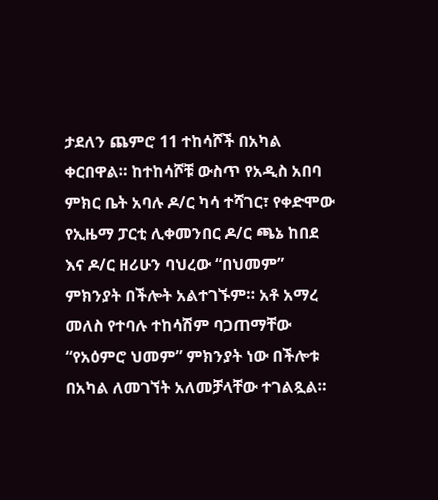ታደለን ጨምሮ 11 ተከሳሾች በአካል ቀርበዋል። ከተከሳሾቹ ውስጥ የአዲስ አበባ ምክር ቤት አባሉ ዶ/ር ካሳ ተሻገር፣ የቀድሞው የኢዜማ ፓርቲ ሊቀመንበር ዶ/ር ጫኔ ከበደ እና ዶ/ር ዘሪሁን ባህረው “በህመም” ምክንያት በችሎት አልተገኙም። አቶ አማረ መለስ የተባሉ ተከሳሽም ባጋጠማቸው “የአዕምሮ ህመም” ምክንያት ነው በችሎቱ በአካል ለመገኘት አለመቻላቸው ተገልጿል።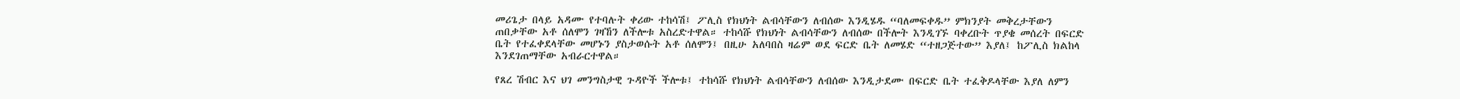መሪጌታ በላይ አዳሙ የተባሉት ቀሪው ተከሳሽ፤ ፖሊስ የክህነት ልብሳቸውን ለብሰው እንዲሄዱ “ባለመፍቀዱ” ምክንያት መቅረታቸውን ጠበቃቸው አቶ ሰለሞን ገዛኸን ለችሎቱ አስረድተዋል። ተከሳሹ የክህነት ልብሳቸውን ለብሰው በችሎት እንዲገኙ ባቀረቡት ጥያቄ መሰረት በፍርድ ቤት የተፈቀደላቸው መሆኑን ያስታወሱት አቶ ሰለሞን፤ በዚሁ አለባበስ ዛሬም ወደ ፍርድ ቤት ለመሄድ “ተዘጋጅተው” እያለ፤ ከፖሊስ ክልከላ እንደገጠማቸው አብራርተዋል።

የጸረ ሽብር እና ህገ መንግስታዊ ጉዳዮች ችሎቱ፤ ተከሳሹ የክህነት ልብሳቸውን ለብሰው እንዲታደሙ በፍርድ ቤት ተፈቅዶላቸው እያለ ለምን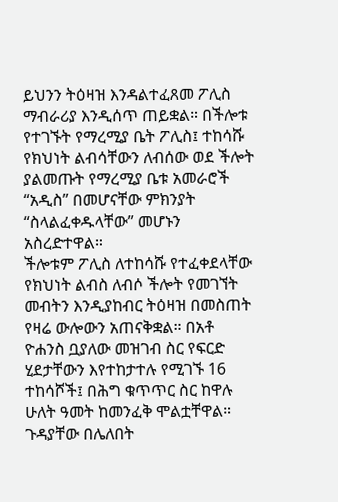ይህንን ትዕዛዝ እንዳልተፈጸመ ፖሊስ ማብራሪያ እንዲሰጥ ጠይቋል። በችሎቱ የተገኙት የማረሚያ ቤት ፖሊስ፤ ተከሳሹ የክህነት ልብሳቸውን ለብሰው ወደ ችሎት ያልመጡት የማረሚያ ቤቱ አመራሮች “አዲስ” በመሆናቸው ምክንያት “ስላልፈቀዱላቸው” መሆኑን አስረድተዋል።
ችሎቱም ፖሊስ ለተከሳሹ የተፈቀደላቸው የክህነት ልብስ ለብሶ ችሎት የመገኘት መብትን እንዲያከብር ትዕዛዝ በመስጠት የዛሬ ውሎውን አጠናቅቋል። በአቶ ዮሐንስ ቧያለው መዝገብ ስር የፍርድ ሂደታቸውን እየተከታተሉ የሚገኙ 16 ተከሳሾች፤ በሕግ ቁጥጥር ስር ከዋሉ ሁለት ዓመት ከመንፈቅ ሞልቷቸዋል። ጉዳያቸው በሌለበት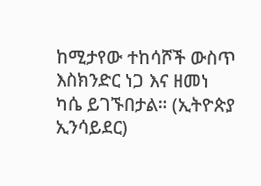ከሚታየው ተከሳሾች ውስጥ እስክንድር ነጋ እና ዘመነ ካሴ ይገኙበታል። (ኢትዮጵያ ኢንሳይደር)